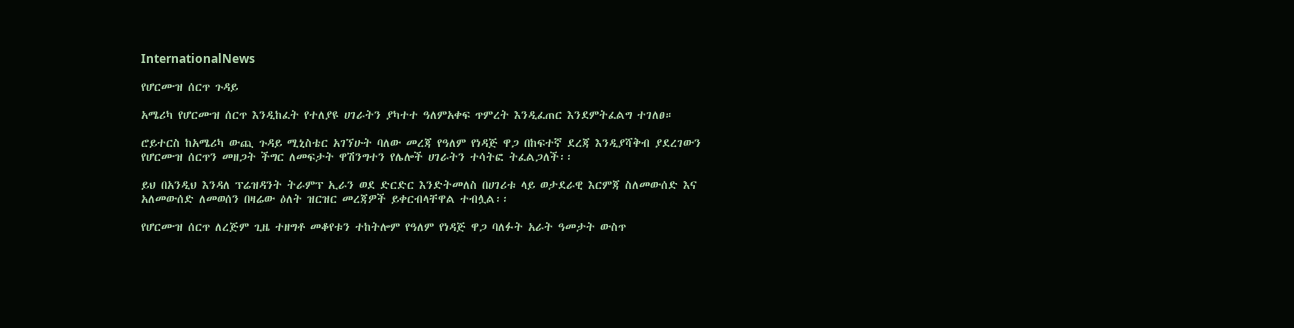InternationalNews

የሆርሙዝ ሰርጥ ጉዳይ

አሜሪካ የሆርሙዝ ሰርጥ እንዲከፈት የተለያዩ ሀገራትን ያካተተ ዓለምአቀፍ ጥምረት እንዲፈጠር እንደምትፈልግ ተገለፀ።

ሮይተርስ ከአሜሪካ ውጪ ጉዳይ ሚኒስቴር አገኘሁት ባለው መረጃ የዓለም የነዳጅ ዋጋ በከፍተኛ ደረጃ እንዲያሻቅብ ያደረገውን የሆርሙዝ ሰርጥን መዘጋት ችግር ለመፍታት ዋሽንግተን የሌሎች ሀገራትን ተሳትፎ ትፈልጋለች፡፡

ይህ በአንዲህ እንዳለ ፕሬዝዳንት ትራምፕ ኢራን ወደ ድርድር እንድትመለስ በሀገሪቱ ላይ ወታደራዊ እርምጃ ስለመውሰድ እና አለመውሰድ ለመወሰን በዛሬው ዕለት ዝርዝር መረጃዎች ይቀርብላቸዋል ተብሏል፡፡

የሆርሙዝ ሰርጥ ለረጅም ጊዜ ተዘግቶ መቆየቱን ተከትሎም የዓለም የነዳጅ ዋጋ ባለፉት አራት ዓመታት ውስጥ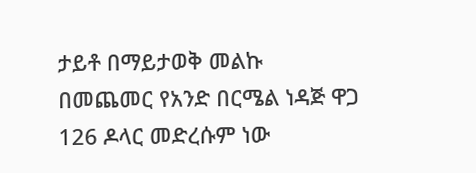ታይቶ በማይታወቅ መልኩ በመጨመር የአንድ በርሜል ነዳጅ ዋጋ 126 ዶላር መድረሱም ነው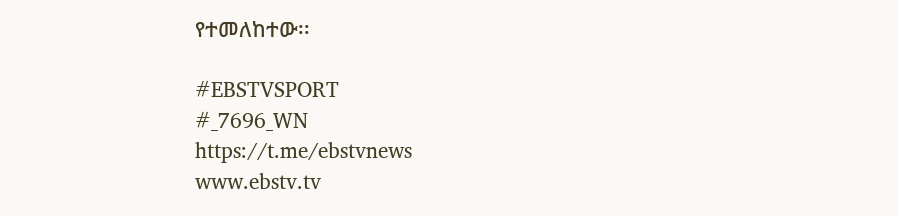የተመለከተው፡፡

#EBSTVSPORT
#_7696_WN
https://t.me/ebstvnews
www.ebstv.tv